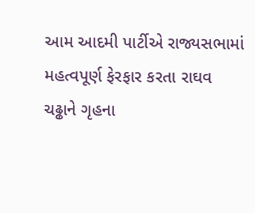આમ આદમી પાર્ટીએ રાજ્યસભામાં મહત્વપૂર્ણ ફેરફાર કરતા રાઘવ ચઢ્ઢાને ગૃહના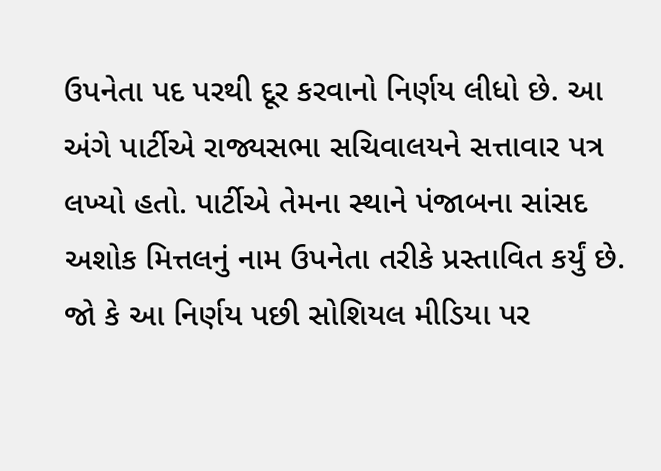ઉપનેતા પદ પરથી દૂર કરવાનો નિર્ણય લીધો છે. આ અંગે પાર્ટીએ રાજ્યસભા સચિવાલયને સત્તાવાર પત્ર લખ્યો હતો. પાર્ટીએ તેમના સ્થાને પંજાબના સાંસદ અશોક મિત્તલનું નામ ઉપનેતા તરીકે પ્રસ્તાવિત કર્યું છે. જો કે આ નિર્ણય પછી સોશિયલ મીડિયા પર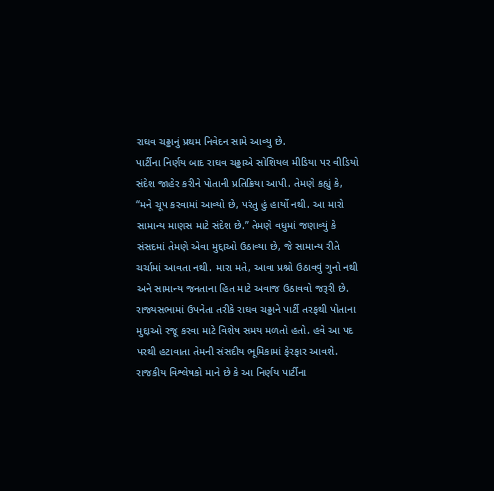રાઘવ ચઢ્ઢાનું પ્રથમ નિવેદન સામે આવ્યુ છે.
પાર્ટીના નિર્ણય બાદ રાઘવ ચઢ્ઢાએ સોશિયલ મીડિયા પર વીડિયો સંદેશ જાહેર કરીને પોતાની પ્રતિક્રિયા આપી. તેમણે કહ્યું કે, “મને ચૂપ કરવામાં આવ્યો છે, પરંતુ હું હાર્યો નથી. આ મારો સામાન્ય માણસ માટે સંદેશ છે.” તેમણે વધુમાં જણાવ્યું કે સંસદમાં તેમણે એવા મુદ્દાઓ ઉઠાવ્યા છે, જે સામાન્ય રીતે ચર્ચામાં આવતા નથી. મારા મતે, આવા પ્રશ્નો ઉઠાવવું ગુનો નથી અને સામાન્ય જનતાના હિત માટે અવાજ ઉઠાવવો જરૂરી છે.
રાજ્યસભામાં ઉપનેતા તરીકે રાઘવ ચઢ્ઢાને પાર્ટી તરફથી પોતાના મુદ્દાઓ રજૂ કરવા માટે વિશેષ સમય મળતો હતો. હવે આ પદ પરથી હટાવાતા તેમની સંસદીય ભૂમિકામાં ફેરફાર આવશે. રાજકીય વિશ્લેષકો માને છે કે આ નિર્ણય પાર્ટીના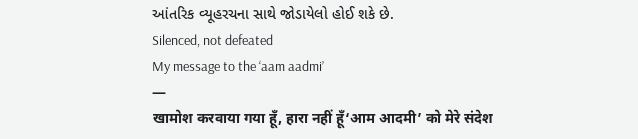આંતરિક વ્યૂહરચના સાથે જોડાયેલો હોઈ શકે છે.
Silenced, not defeated
My message to the ‘aam aadmi’
—
खामोश करवाया गया हूँ, हारा नहीं हूँ‘आम आदमी’ को मेरे संदेश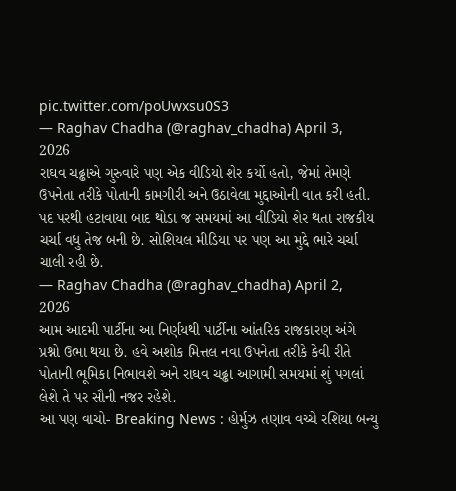pic.twitter.com/poUwxsu0S3
— Raghav Chadha (@raghav_chadha) April 3, 2026
રાઘવ ચઢ્ઢાએ ગુરુવારે પણ એક વીડિયો શેર કર્યો હતો, જેમાં તેમણે ઉપનેતા તરીકે પોતાની કામગીરી અને ઉઠાવેલા મુદ્દાઓની વાત કરી હતી. પદ પરથી હટાવાયા બાદ થોડા જ સમયમાં આ વીડિયો શેર થતા રાજકીય ચર્ચા વધુ તેજ બની છે. સોશિયલ મીડિયા પર પણ આ મુદ્દે ભારે ચર્ચા ચાલી રહી છે.
— Raghav Chadha (@raghav_chadha) April 2, 2026
આમ આદમી પાર્ટીના આ નિર્ણયથી પાર્ટીના આંતરિક રાજકારણ અંગે પ્રશ્નો ઉભા થયા છે. હવે અશોક મિત્તલ નવા ઉપનેતા તરીકે કેવી રીતે પોતાની ભૂમિકા નિભાવશે અને રાઘવ ચઢ્ઢા આગામી સમયમાં શું પગલાં લેશે તે પર સૌની નજર રહેશે.
આ પણ વાચો- Breaking News : હોર્મુઝ તણાવ વચ્ચે રશિયા બન્યુ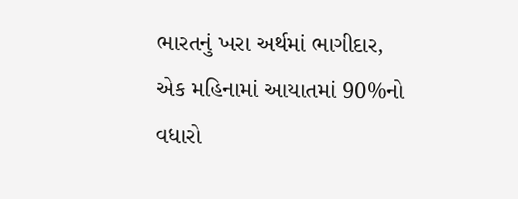ભારતનું ખરા અર્થમાં ભાગીદાર, એક મહિનામાં આયાતમાં 90%નો વધારો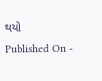થયો
Published On -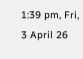1:39 pm, Fri, 3 April 26